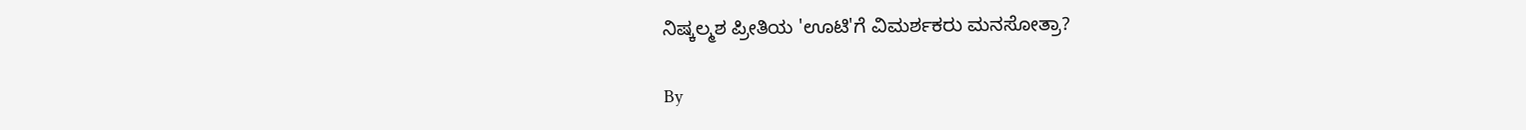ನಿಷ್ಕಲ್ಮಶ ಪ್ರೀತಿಯ 'ಊಟಿ'ಗೆ ವಿಮರ್ಶಕರು ಮನಸೋತ್ರಾ?

By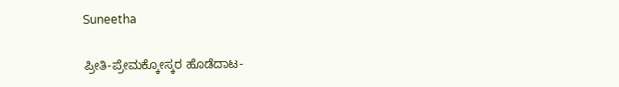Suneetha

ಪ್ರೀತಿ-ಪ್ರೇಮಕ್ಕೋಸ್ಕರ ಹೊಡೆದಾಟ-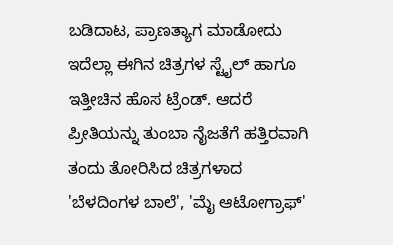ಬಡಿದಾಟ, ಪ್ರಾಣತ್ಯಾಗ ಮಾಡೋದು ಇದೆಲ್ಲಾ ಈಗಿನ ಚಿತ್ರಗಳ ಸ್ಟೈಲ್ ಹಾಗೂ ಇತ್ತೀಚಿನ ಹೊಸ ಟ್ರೆಂಡ್. ಆದರೆ ಪ್ರೀತಿಯನ್ನು ತುಂಬಾ ನೈಜತೆಗೆ ಹತ್ತಿರವಾಗಿ ತಂದು ತೋರಿಸಿದ ಚಿತ್ರಗಳಾದ 'ಬೆಳದಿಂಗಳ ಬಾಲೆ', 'ಮೈ ಆಟೋಗ್ರಾಫ್'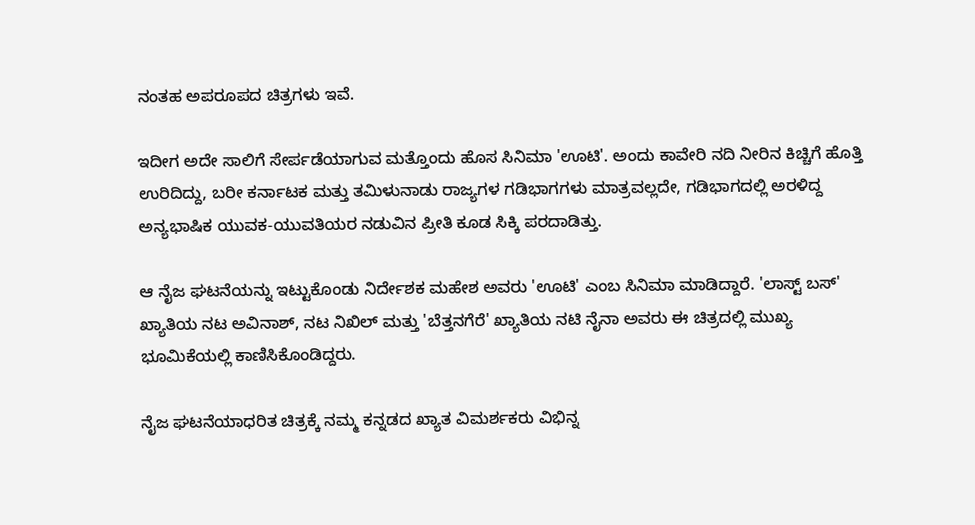ನಂತಹ ಅಪರೂಪದ ಚಿತ್ರಗಳು ಇವೆ.

ಇದೀಗ ಅದೇ ಸಾಲಿಗೆ ಸೇರ್ಪಡೆಯಾಗುವ ಮತ್ತೊಂದು ಹೊಸ ಸಿನಿಮಾ 'ಊಟಿ'. ಅಂದು ಕಾವೇರಿ ನದಿ ನೀರಿನ ಕಿಚ್ಚಿಗೆ ಹೊತ್ತಿ ಉರಿದಿದ್ದು, ಬರೀ ಕರ್ನಾಟಕ ಮತ್ತು ತಮಿಳುನಾಡು ರಾಜ್ಯಗಳ ಗಡಿಭಾಗಗಳು ಮಾತ್ರವಲ್ಲದೇ, ಗಡಿಭಾಗದಲ್ಲಿ ಅರಳಿದ್ದ ಅನ್ಯಭಾಷಿಕ ಯುವಕ-ಯುವತಿಯರ ನಡುವಿನ ಪ್ರೀತಿ ಕೂಡ ಸಿಕ್ಕಿ ಪರದಾಡಿತ್ತು.

ಆ ನೈಜ ಘಟನೆಯನ್ನು ಇಟ್ಟುಕೊಂಡು ನಿರ್ದೇಶಕ ಮಹೇಶ ಅವರು 'ಊಟಿ' ಎಂಬ ಸಿನಿಮಾ ಮಾಡಿದ್ದಾರೆ. 'ಲಾಸ್ಟ್ ಬಸ್' ಖ್ಯಾತಿಯ ನಟ ಅವಿನಾಶ್, ನಟ ನಿಖಿಲ್ ಮತ್ತು 'ಬೆತ್ತನಗೆರೆ' ಖ್ಯಾತಿಯ ನಟಿ ನೈನಾ ಅವರು ಈ ಚಿತ್ರದಲ್ಲಿ ಮುಖ್ಯ ಭೂಮಿಕೆಯಲ್ಲಿ ಕಾಣಿಸಿಕೊಂಡಿದ್ದರು.

ನೈಜ ಘಟನೆಯಾಧರಿತ ಚಿತ್ರಕ್ಕೆ ನಮ್ಮ ಕನ್ನಡದ ಖ್ಯಾತ ವಿಮರ್ಶಕರು ವಿಭಿನ್ನ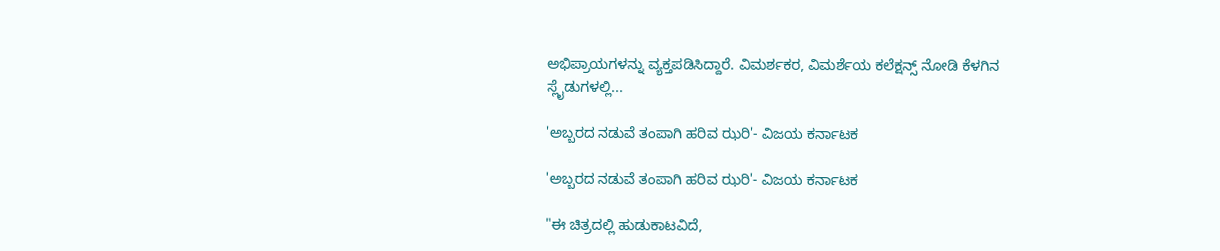ಅಭಿಪ್ರಾಯಗಳನ್ನು ವ್ಯಕ್ತಪಡಿಸಿದ್ದಾರೆ. ವಿಮರ್ಶಕರ, ವಿಮರ್ಶೆಯ ಕಲೆಕ್ಷನ್ಸ್ ನೋಡಿ ಕೆಳಗಿನ ಸ್ಲೈಡುಗಳಲ್ಲಿ...

'ಅಬ್ಬರದ ನಡುವೆ ತಂಪಾಗಿ ಹರಿವ ಝರಿ'- ವಿಜಯ ಕರ್ನಾಟಕ

'ಅಬ್ಬರದ ನಡುವೆ ತಂಪಾಗಿ ಹರಿವ ಝರಿ'- ವಿಜಯ ಕರ್ನಾಟಕ

"ಈ ಚಿತ್ರದಲ್ಲಿ ಹುಡುಕಾಟವಿದೆ,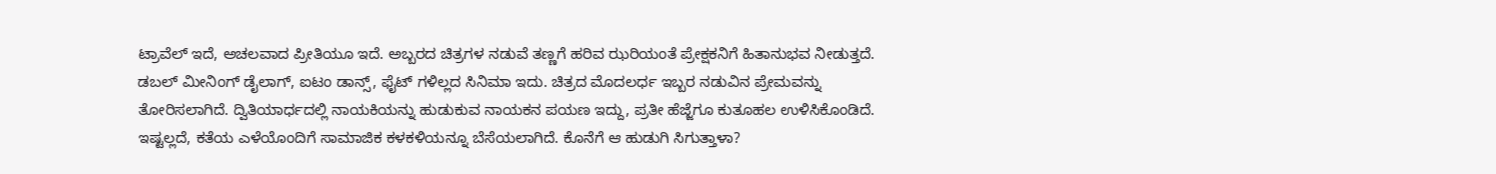ಟ್ರಾವೆಲ್ ಇದೆ, ಅಚಲವಾದ ಪ್ರೀತಿಯೂ ಇದೆ. ಅಬ್ಬರದ ಚಿತ್ರಗಳ ನಡುವೆ ತಣ್ಣಗೆ ಹರಿವ ಝರಿಯಂತೆ ಪ್ರೇಕ್ಷಕನಿಗೆ ಹಿತಾನುಭವ ನೀಡುತ್ತದೆ. ಡಬಲ್ ಮೀನಿಂಗ್ ಡೈಲಾಗ್, ಐಟಂ ಡಾನ್ಸ್, ಫೈಟ್ ಗಳಿಲ್ಲದ ಸಿನಿಮಾ ಇದು. ಚಿತ್ರದ ಮೊದಲರ್ಧ ಇಬ್ಬರ ನಡುವಿನ ಪ್ರೇಮವನ್ನು ತೋರಿಸಲಾಗಿದೆ. ದ್ವಿತಿಯಾರ್ಧದಲ್ಲಿ ನಾಯಕಿಯನ್ನು ಹುಡುಕುವ ನಾಯಕನ ಪಯಣ ಇದ್ದು, ಪ್ರತೀ ಹೆಜ್ಜೆಗೂ ಕುತೂಹಲ ಉಳಿಸಿಕೊಂಡಿದೆ. ಇಷ್ಟಲ್ಲದೆ, ಕತೆಯ ಎಳೆಯೊಂದಿಗೆ ಸಾಮಾಜಿಕ ಕಳಕಳಿಯನ್ನೂ ಬೆಸೆಯಲಾಗಿದೆ. ಕೊನೆಗೆ ಆ ಹುಡುಗಿ ಸಿಗುತ್ತಾಳಾ?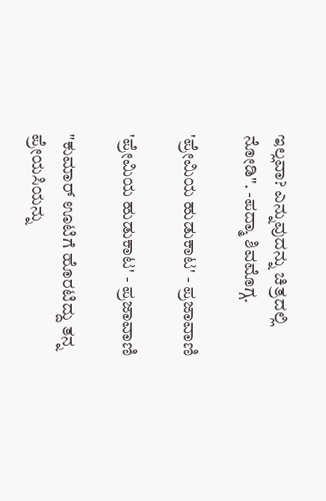ಇಲ್ಲವಾ? ಎನ್ನುವುದನ್ನು ಚಿತ್ರದಲ್ಲಿ ನೋಡಿ". -ಪದ್ಮಾ ಶಿವಮೊಗ್ಗ.

'ಪ್ರೇಮಿಯ ಹುಡುಕಾಟ' - ಪ್ರಜಾವಾಣಿ

'ಪ್ರೇಮಿಯ ಹುಡುಕಾಟ' - ಪ್ರಜಾವಾಣಿ

"ಕುಮಾರ್ ಊಟಿಗೆ ಹೊರಟಿದ್ದು ತನ್ನ ಪ್ರೇಯಸಿಯನ್ನು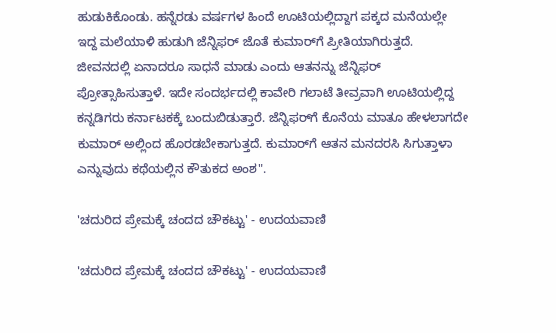ಹುಡುಕಿಕೊಂಡು. ಹನ್ನೆರಡು ವರ್ಷಗಳ ಹಿಂದೆ ಊಟಿಯಲ್ಲಿದ್ದಾಗ ಪಕ್ಕದ ಮನೆಯಲ್ಲೇ ಇದ್ದ ಮಲೆಯಾಳಿ ಹುಡುಗಿ ಜೆನ್ನಿಫರ್ ಜೊತೆ ಕುಮಾರ್‌ಗೆ ಪ್ರೀತಿಯಾಗಿರುತ್ತದೆ. ಜೀವನದಲ್ಲಿ ಏನಾದರೂ ಸಾಧನೆ ಮಾಡು ಎಂದು ಆತನನ್ನು ಜೆನ್ನಿಫರ್ ಪ್ರೋತ್ಸಾಹಿಸುತ್ತಾಳೆ. ಇದೇ ಸಂದರ್ಭದಲ್ಲಿ ಕಾವೇರಿ ಗಲಾಟೆ ತೀವ್ರವಾಗಿ ಊಟಿಯಲ್ಲಿದ್ದ ಕನ್ನಡಿಗರು ಕರ್ನಾಟಕಕ್ಕೆ ಬಂದುಬಿಡುತ್ತಾರೆ. ಜೆನ್ನಿಫರ್‌ಗೆ ಕೊನೆಯ ಮಾತೂ ಹೇಳಲಾಗದೇ ಕುಮಾರ್ ಅಲ್ಲಿಂದ ಹೊರಡಬೇಕಾಗುತ್ತದೆ. ಕುಮಾರ್‌ಗೆ ಆತನ ಮನದರಸಿ ಸಿಗುತ್ತಾಳಾ ಎನ್ನುವುದು ಕಥೆಯಲ್ಲಿನ ಕೌತುಕದ ಅಂಶ".

'ಚದುರಿದ ಪ್ರೇಮಕ್ಕೆ ಚಂದದ ಚೌಕಟ್ಟು' - ಉದಯವಾಣಿ

'ಚದುರಿದ ಪ್ರೇಮಕ್ಕೆ ಚಂದದ ಚೌಕಟ್ಟು' - ಉದಯವಾಣಿ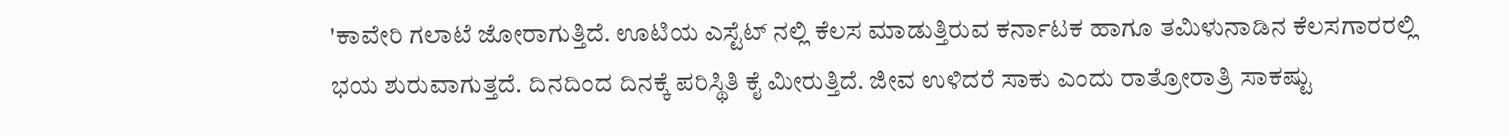'ಕಾವೇರಿ ಗಲಾಟೆ ಜೋರಾಗುತ್ತಿದೆ. ಊಟಿಯ ಎಸ್ಟೆಟ್ ನಲ್ಲಿ ಕೆಲಸ ಮಾಡುತ್ತಿರುವ ಕರ್ನಾಟಕ ಹಾಗೂ ತಮಿಳುನಾಡಿನ ಕೆಲಸಗಾರರಲ್ಲಿ ಭಯ ಶುರುವಾಗುತ್ತದೆ. ದಿನದಿಂದ ದಿನಕ್ಕೆ ಪರಿಸ್ಥಿತಿ ಕೈ ಮೀರುತ್ತಿದೆ. ಜೀವ ಉಳಿದರೆ ಸಾಕು ಎಂದು ರಾತ್ರೋರಾತ್ರಿ ಸಾಕಷ್ಟು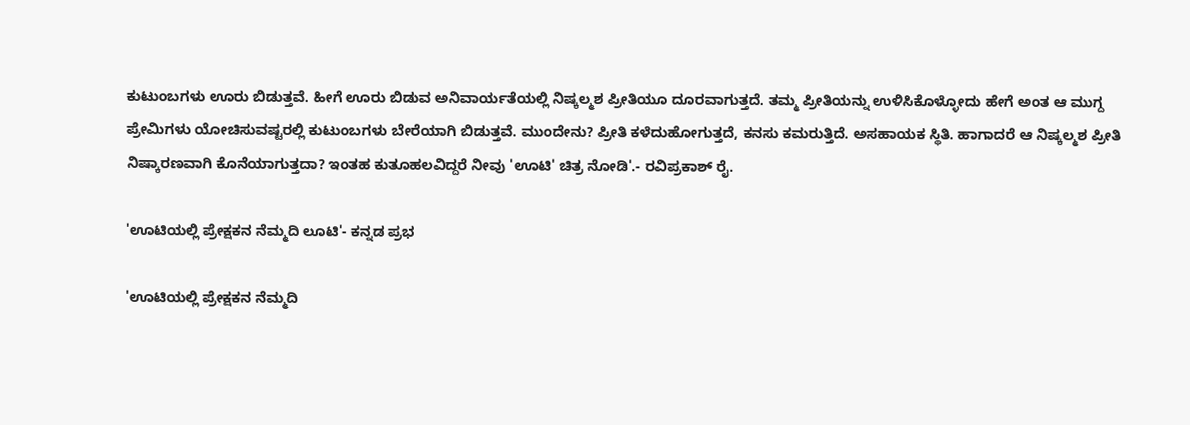ಕುಟುಂಬಗಳು ಊರು ಬಿಡುತ್ತವೆ. ಹೀಗೆ ಊರು ಬಿಡುವ ಅನಿವಾರ್ಯತೆಯಲ್ಲಿ ನಿಷ್ಕಲ್ಮಶ ಪ್ರೀತಿಯೂ ದೂರವಾಗುತ್ತದೆ. ತಮ್ಮ ಪ್ರೀತಿಯನ್ನು ಉಳಿಸಿಕೊಳ್ಳೋದು ಹೇಗೆ ಅಂತ ಆ ಮುಗ್ದ ಪ್ರೇಮಿಗಳು ಯೋಚಿಸುವಷ್ಟರಲ್ಲಿ ಕುಟುಂಬಗಳು ಬೇರೆಯಾಗಿ ಬಿಡುತ್ತವೆ. ಮುಂದೇನು? ಪ್ರೀತಿ ಕಳೆದುಹೋಗುತ್ತದೆ, ಕನಸು ಕಮರುತ್ತಿದೆ. ಅಸಹಾಯಕ ಸ್ಥಿತಿ. ಹಾಗಾದರೆ ಆ ನಿಷ್ಕಲ್ಮಶ ಪ್ರೀತಿ ನಿಷ್ಕಾರಣವಾಗಿ ಕೊನೆಯಾಗುತ್ತದಾ? ಇಂತಹ ಕುತೂಹಲವಿದ್ದರೆ ನೀವು 'ಊಟಿ' ಚಿತ್ರ ನೋಡಿ'.- ರವಿಪ್ರಕಾಶ್ ರೈ.

'ಊಟಿಯಲ್ಲಿ ಪ್ರೇಕ್ಷಕನ ನೆಮ್ಮದಿ ಲೂಟಿ'- ಕನ್ನಡ ಪ್ರಭ

'ಊಟಿಯಲ್ಲಿ ಪ್ರೇಕ್ಷಕನ ನೆಮ್ಮದಿ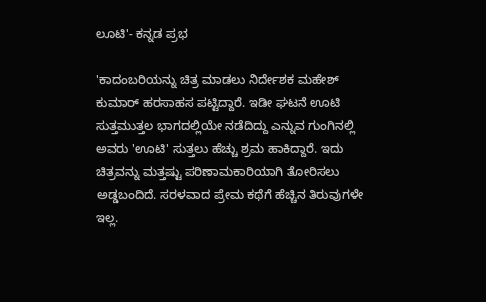ಲೂಟಿ'- ಕನ್ನಡ ಪ್ರಭ

'ಕಾದಂಬರಿಯನ್ನು ಚಿತ್ರ ಮಾಡಲು ನಿರ್ದೇಶಕ ಮಹೇಶ್ ಕುಮಾರ್ ಹರಸಾಹಸ ಪಟ್ಟಿದ್ದಾರೆ. ಇಡೀ ಘಟನೆ ಊಟಿ ಸುತ್ತಮುತ್ತಲ ಭಾಗದಲ್ಲಿಯೇ ನಡೆದಿದ್ದು ಎನ್ನುವ ಗುಂಗಿನಲ್ಲಿ ಅವರು 'ಊಟಿ' ಸುತ್ತಲು ಹೆಚ್ಚು ಶ್ರಮ ಹಾಕಿದ್ದಾರೆ. ಇದು ಚಿತ್ರವನ್ನು ಮತ್ತಷ್ಟು ಪರಿಣಾಮಕಾರಿಯಾಗಿ ತೋರಿಸಲು ಅಡ್ಡಬಂದಿದೆ. ಸರಳವಾದ ಪ್ರೇಮ ಕಥೆಗೆ ಹೆಚ್ಚಿನ ತಿರುವುಗಳೇ ಇಲ್ಲ.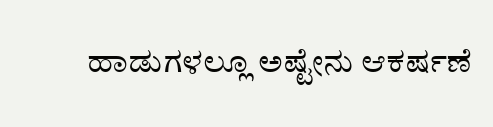ಹಾಡುಗಳಲ್ಲೂ ಅಷ್ಟೇನು ಆಕರ್ಷಣೆ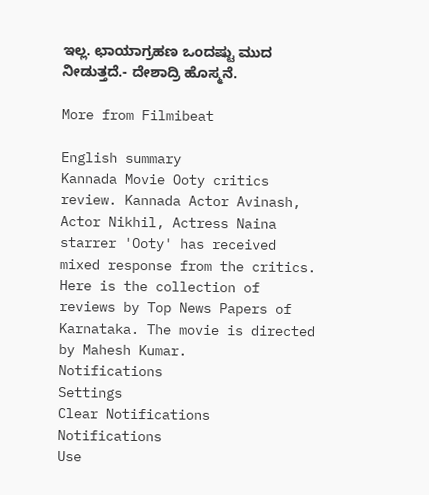ಇಲ್ಲ. ಛಾಯಾಗ್ರಹಣ ಒಂದಷ್ಟು ಮುದ ನೀಡುತ್ತದೆ.- ದೇಶಾದ್ರಿ ಹೊಸ್ಮನೆ.

More from Filmibeat

English summary
Kannada Movie Ooty critics review. Kannada Actor Avinash, Actor Nikhil, Actress Naina starrer 'Ooty' has received mixed response from the critics. Here is the collection of reviews by Top News Papers of Karnataka. The movie is directed by Mahesh Kumar.
Notifications
Settings
Clear Notifications
Notifications
Use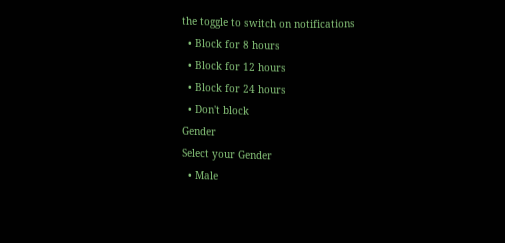the toggle to switch on notifications
  • Block for 8 hours
  • Block for 12 hours
  • Block for 24 hours
  • Don't block
Gender
Select your Gender
  • Male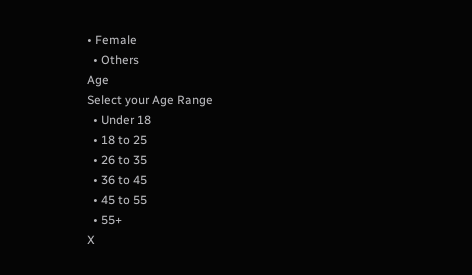• Female
  • Others
Age
Select your Age Range
  • Under 18
  • 18 to 25
  • 26 to 35
  • 36 to 45
  • 45 to 55
  • 55+
X